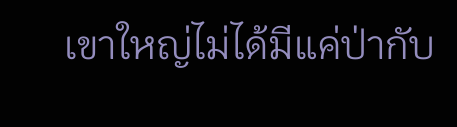เขาใหญ่ไม่ได้มีแค่ป่ากับ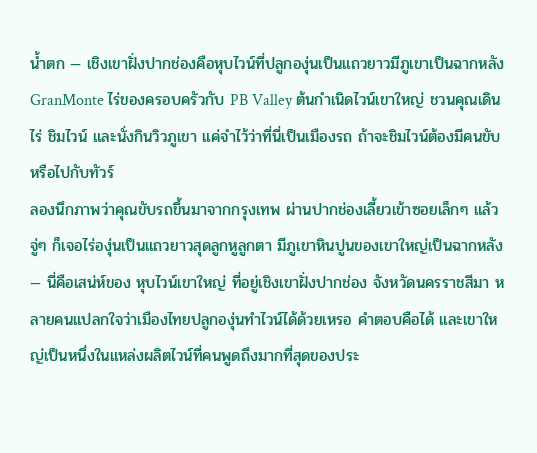น้ำตก — เชิงเขาฝั่งปากช่องคือหุบไวน์ที่ปลูกองุ่นเป็นแถวยาวมีภูเขาเป็นฉากหลัง GranMonte ไร่ของครอบครัวกับ PB Valley ต้นกำเนิดไวน์เขาใหญ่ ชวนคุณเดินไร่ ชิมไวน์ และนั่งกินวิวภูเขา แค่จำไว้ว่าที่นี่เป็นเมืองรถ ถ้าจะชิมไวน์ต้องมีคนขับหรือไปกับทัวร์
ลองนึกภาพว่าคุณขับรถขึ้นมาจากกรุงเทพ ผ่านปากช่องเลี้ยวเข้าซอยเล็กๆ แล้วจู่ๆ ก็เจอไร่องุ่นเป็นแถวยาวสุดลูกหูลูกตา มีภูเขาหินปูนของเขาใหญ่เป็นฉากหลัง — นี่คือเสน่ห์ของ หุบไวน์เขาใหญ่ ที่อยู่เชิงเขาฝั่งปากช่อง จังหวัดนครราชสีมา หลายคนแปลกใจว่าเมืองไทยปลูกองุ่นทำไวน์ได้ด้วยเหรอ คำตอบคือได้ และเขาใหญ่เป็นหนึ่งในแหล่งผลิตไวน์ที่คนพูดถึงมากที่สุดของประ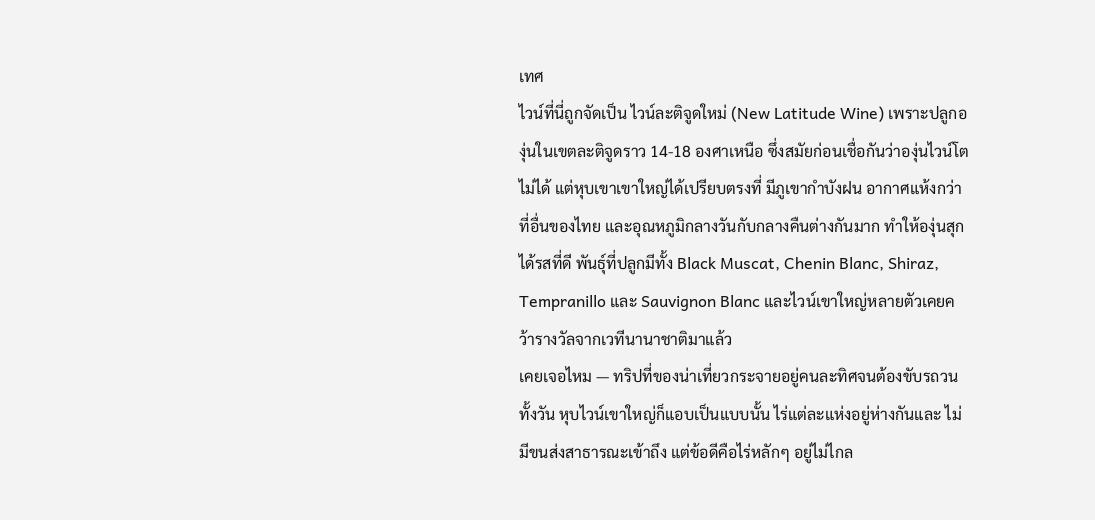เทศ
ไวน์ที่นี่ถูกจัดเป็น ไวน์ละติจูดใหม่ (New Latitude Wine) เพราะปลูกองุ่นในเขตละติจูดราว 14-18 องศาเหนือ ซึ่งสมัยก่อนเชื่อกันว่าองุ่นไวน์โตไม่ได้ แต่หุบเขาเขาใหญ่ได้เปรียบตรงที่ มีภูเขากำบังฝน อากาศแห้งกว่าที่อื่นของไทย และอุณหภูมิกลางวันกับกลางคืนต่างกันมาก ทำให้องุ่นสุกได้รสที่ดี พันธุ์ที่ปลูกมีทั้ง Black Muscat, Chenin Blanc, Shiraz, Tempranillo และ Sauvignon Blanc และไวน์เขาใหญ่หลายตัวเคยคว้ารางวัลจากเวทีนานาชาติมาแล้ว
เคยเจอไหม — ทริปที่ของน่าเที่ยวกระจายอยู่คนละทิศจนต้องขับรถวนทั้งวัน หุบไวน์เขาใหญ่ก็แอบเป็นแบบนั้น ไร่แต่ละแห่งอยู่ห่างกันและ ไม่มีขนส่งสาธารณะเข้าถึง แต่ข้อดีคือไร่หลักๆ อยู่ไม่ไกล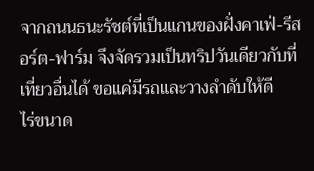จากถนนธนะรัชต์ที่เป็นแกนของฝั่งคาเฟ่-รีสอร์ต-ฟาร์ม จึงจัดรวมเป็นทริปวันเดียวกับที่เที่ยวอื่นได้ ขอแค่มีรถและวางลำดับให้ดี
ไร่ขนาด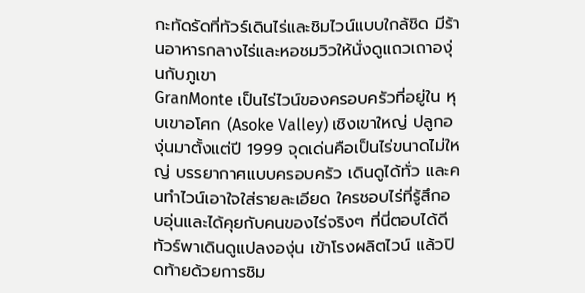กะทัดรัดที่ทัวร์เดินไร่และชิมไวน์แบบใกล้ชิด มีร้านอาหารกลางไร่และหอชมวิวให้นั่งดูแถวเถาองุ่นกับภูเขา
GranMonte เป็นไร่ไวน์ของครอบครัวที่อยู่ใน หุบเขาอโศก (Asoke Valley) เชิงเขาใหญ่ ปลูกองุ่นมาตั้งแต่ปี 1999 จุดเด่นคือเป็นไร่ขนาดไม่ใหญ่ บรรยากาศแบบครอบครัว เดินดูได้ทั่ว และคนทำไวน์เอาใจใส่รายละเอียด ใครชอบไร่ที่รู้สึกอบอุ่นและได้คุยกับคนของไร่จริงๆ ที่นี่ตอบได้ดี
ทัวร์พาเดินดูแปลงองุ่น เข้าโรงผลิตไวน์ แล้วปิดท้ายด้วยการชิม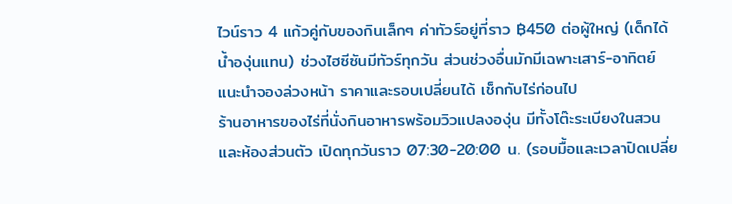ไวน์ราว 4 แก้วคู่กับของกินเล็กๆ ค่าทัวร์อยู่ที่ราว ฿450 ต่อผู้ใหญ่ (เด็กได้น้ำองุ่นแทน) ช่วงไฮซีซันมีทัวร์ทุกวัน ส่วนช่วงอื่นมักมีเฉพาะเสาร์-อาทิตย์ แนะนำจองล่วงหน้า ราคาและรอบเปลี่ยนได้ เช็กกับไร่ก่อนไป
ร้านอาหารของไร่ที่นั่งกินอาหารพร้อมวิวแปลงองุ่น มีทั้งโต๊ะระเบียงในสวนและห้องส่วนตัว เปิดทุกวันราว 07:30-20:00 น. (รอบมื้อและเวลาปิดเปลี่ย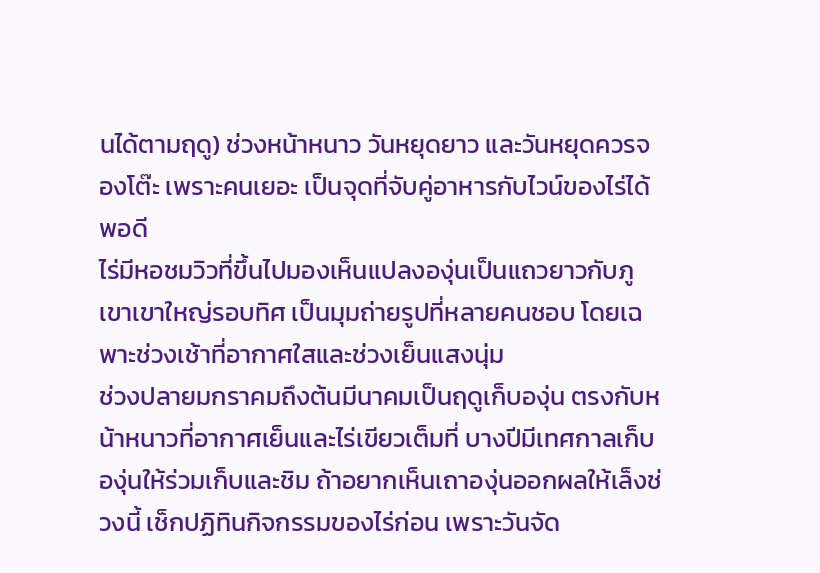นได้ตามฤดู) ช่วงหน้าหนาว วันหยุดยาว และวันหยุดควรจองโต๊ะ เพราะคนเยอะ เป็นจุดที่จับคู่อาหารกับไวน์ของไร่ได้พอดี
ไร่มีหอชมวิวที่ขึ้นไปมองเห็นแปลงองุ่นเป็นแถวยาวกับภูเขาเขาใหญ่รอบทิศ เป็นมุมถ่ายรูปที่หลายคนชอบ โดยเฉพาะช่วงเช้าที่อากาศใสและช่วงเย็นแสงนุ่ม
ช่วงปลายมกราคมถึงต้นมีนาคมเป็นฤดูเก็บองุ่น ตรงกับหน้าหนาวที่อากาศเย็นและไร่เขียวเต็มที่ บางปีมีเทศกาลเก็บองุ่นให้ร่วมเก็บและชิม ถ้าอยากเห็นเถาองุ่นออกผลให้เล็งช่วงนี้ เช็กปฏิทินกิจกรรมของไร่ก่อน เพราะวันจัด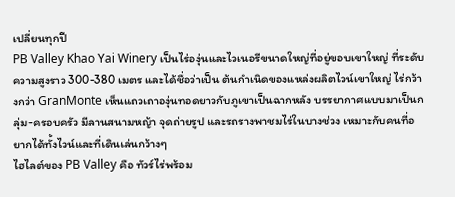เปลี่ยนทุกปี
PB Valley Khao Yai Winery เป็นไร่องุ่นและไวเนอรีขนาดใหญ่ที่อยู่ขอบเขาใหญ่ ที่ระดับความสูงราว 300-380 เมตร และได้ชื่อว่าเป็น ต้นกำเนิดของแหล่งผลิตไวน์เขาใหญ่ ไร่กว้างกว่า GranMonte เห็นแถวเถาองุ่นทอดยาวกับภูเขาเป็นฉากหลัง บรรยากาศแบบมาเป็นกลุ่ม-ครอบครัว มีลานสนามหญ้า จุดถ่ายรูป และรถรางพาชมไร่ในบางช่วง เหมาะกับคนที่อยากได้ทั้งไวน์และที่เดินเล่นกว้างๆ
ไฮไลต์ของ PB Valley คือ ทัวร์ไร่พร้อม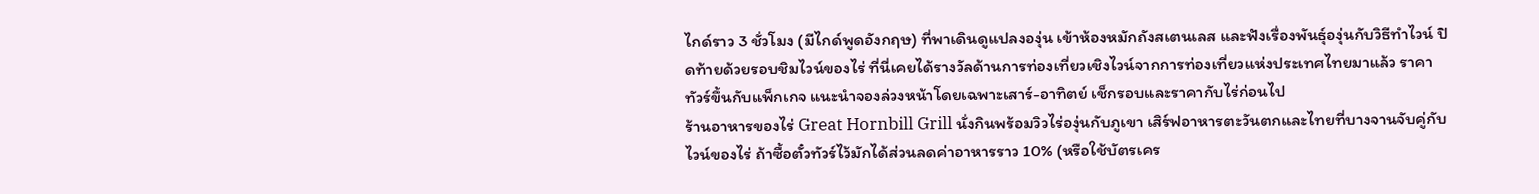ไกด์ราว 3 ชั่วโมง (มีไกด์พูดอังกฤษ) ที่พาเดินดูแปลงองุ่น เข้าห้องหมักถังสเตนเลส และฟังเรื่องพันธุ์องุ่นกับวิธีทำไวน์ ปิดท้ายด้วยรอบชิมไวน์ของไร่ ที่นี่เคยได้รางวัลด้านการท่องเที่ยวเชิงไวน์จากการท่องเที่ยวแห่งประเทศไทยมาแล้ว ราคาทัวร์ขึ้นกับแพ็กเกจ แนะนำจองล่วงหน้าโดยเฉพาะเสาร์-อาทิตย์ เช็กรอบและราคากับไร่ก่อนไป
ร้านอาหารของไร่ Great Hornbill Grill นั่งกินพร้อมวิวไร่องุ่นกับภูเขา เสิร์ฟอาหารตะวันตกและไทยที่บางจานจับคู่กับไวน์ของไร่ ถ้าซื้อตั๋วทัวร์ไว้มักได้ส่วนลดค่าอาหารราว 10% (หรือใช้บัตรเคร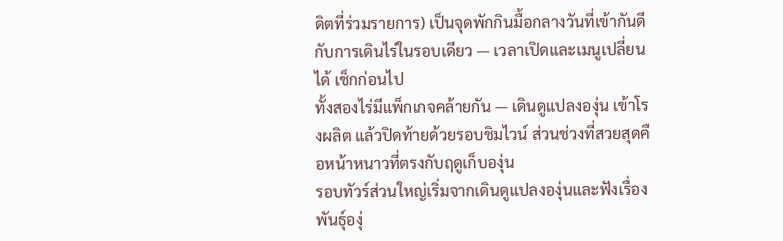ดิตที่ร่วมรายการ) เป็นจุดพักกินมื้อกลางวันที่เข้ากันดีกับการเดินไร่ในรอบเดียว — เวลาเปิดและเมนูเปลี่ยนได้ เช็กก่อนไป
ทั้งสองไร่มีแพ็กเกจคล้ายกัน — เดินดูแปลงองุ่น เข้าโรงผลิต แล้วปิดท้ายด้วยรอบชิมไวน์ ส่วนช่วงที่สวยสุดคือหน้าหนาวที่ตรงกับฤดูเก็บองุ่น
รอบทัวร์ส่วนใหญ่เริ่มจากเดินดูแปลงองุ่นและฟังเรื่องพันธุ์องุ่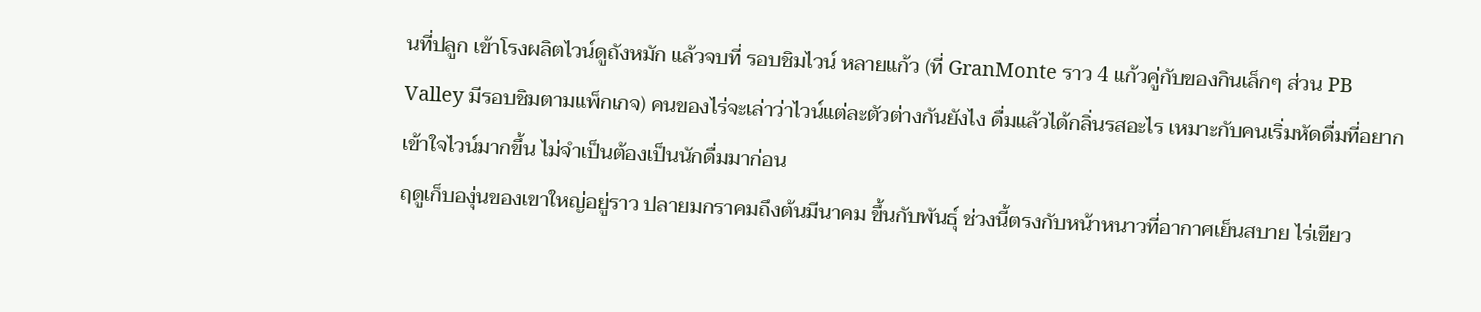นที่ปลูก เข้าโรงผลิตไวน์ดูถังหมัก แล้วจบที่ รอบชิมไวน์ หลายแก้ว (ที่ GranMonte ราว 4 แก้วคู่กับของกินเล็กๆ ส่วน PB Valley มีรอบชิมตามแพ็กเกจ) คนของไร่จะเล่าว่าไวน์แต่ละตัวต่างกันยังไง ดื่มแล้วได้กลิ่นรสอะไร เหมาะกับคนเริ่มหัดดื่มที่อยากเข้าใจไวน์มากขึ้น ไม่จำเป็นต้องเป็นนักดื่มมาก่อน
ฤดูเก็บองุ่นของเขาใหญ่อยู่ราว ปลายมกราคมถึงต้นมีนาคม ขึ้นกับพันธุ์ ช่วงนี้ตรงกับหน้าหนาวที่อากาศเย็นสบาย ไร่เขียว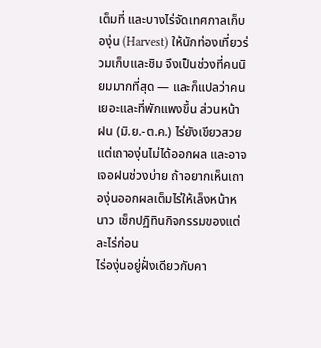เต็มที่ และบางไร่จัดเทศกาลเก็บองุ่น (Harvest) ให้นักท่องเที่ยวร่วมเก็บและชิม จึงเป็นช่วงที่คนนิยมมากที่สุด — และก็แปลว่าคนเยอะและที่พักแพงขึ้น ส่วนหน้าฝน (มิ.ย.-ต.ค.) ไร่ยังเขียวสวยแต่เถาองุ่นไม่ได้ออกผล และอาจเจอฝนช่วงบ่าย ถ้าอยากเห็นเถาองุ่นออกผลเต็มไร่ให้เล็งหน้าหนาว เช็กปฏิทินกิจกรรมของแต่ละไร่ก่อน
ไร่องุ่นอยู่ฝั่งเดียวกับคา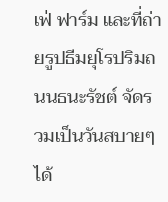เฟ่ ฟาร์ม และที่ถ่ายรูปธีมยุโรปริมถนนธนะรัชต์ จัดรวมเป็นวันสบายๆ ได้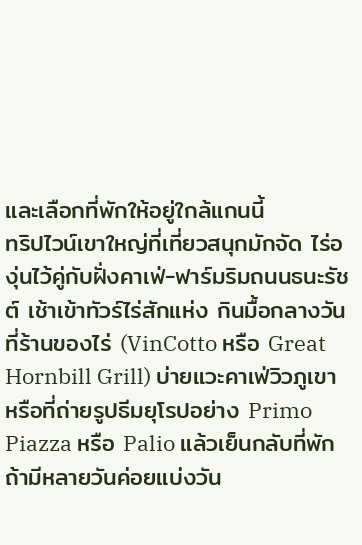และเลือกที่พักให้อยู่ใกล้แกนนี้
ทริปไวน์เขาใหญ่ที่เที่ยวสนุกมักจัด ไร่องุ่นไว้คู่กับฝั่งคาเฟ่-ฟาร์มริมถนนธนะรัชต์ เช้าเข้าทัวร์ไร่สักแห่ง กินมื้อกลางวันที่ร้านของไร่ (VinCotto หรือ Great Hornbill Grill) บ่ายแวะคาเฟ่วิวภูเขาหรือที่ถ่ายรูปธีมยุโรปอย่าง Primo Piazza หรือ Palio แล้วเย็นกลับที่พัก ถ้ามีหลายวันค่อยแบ่งวัน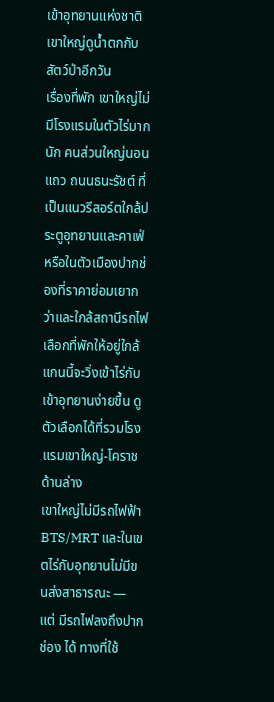เข้าอุทยานแห่งชาติเขาใหญ่ดูน้ำตกกับสัตว์ป่าอีกวัน
เรื่องที่พัก เขาใหญ่ไม่มีโรงแรมในตัวไร่มากนัก คนส่วนใหญ่นอนแถว ถนนธนะรัชต์ ที่เป็นแนวรีสอร์ตใกล้ประตูอุทยานและคาเฟ่ หรือในตัวเมืองปากช่องที่ราคาย่อมเยากว่าและใกล้สถานีรถไฟ เลือกที่พักให้อยู่ใกล้แกนนี้จะวิ่งเข้าไร่กับเข้าอุทยานง่ายขึ้น ดูตัวเลือกได้ที่รวมโรงแรมเขาใหญ่-โคราชด้านล่าง
เขาใหญ่ไม่มีรถไฟฟ้า BTS/MRT และในเขตไร่กับอุทยานไม่มีขนส่งสาธารณะ — แต่ มีรถไฟลงถึงปากช่อง ได้ ทางที่ใช้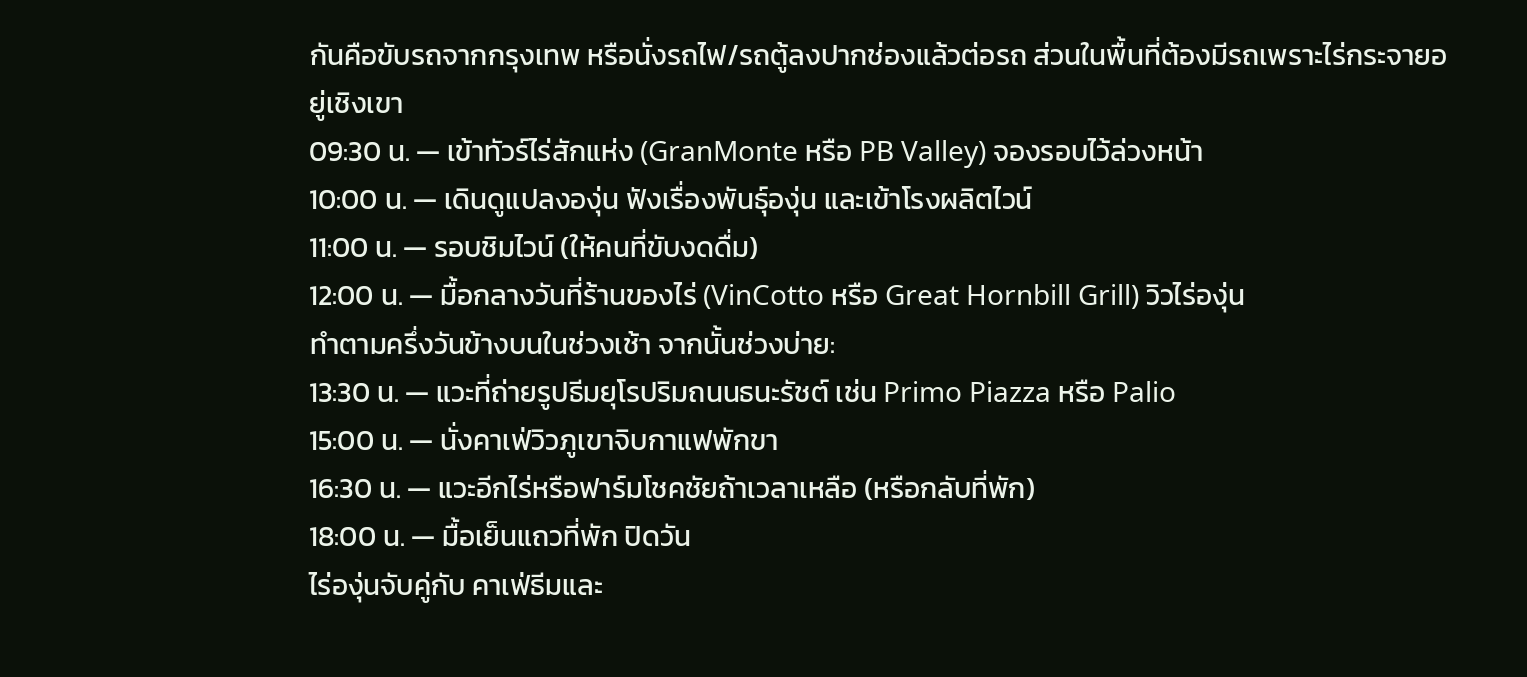กันคือขับรถจากกรุงเทพ หรือนั่งรถไฟ/รถตู้ลงปากช่องแล้วต่อรถ ส่วนในพื้นที่ต้องมีรถเพราะไร่กระจายอยู่เชิงเขา
09:30 น. — เข้าทัวร์ไร่สักแห่ง (GranMonte หรือ PB Valley) จองรอบไว้ล่วงหน้า
10:00 น. — เดินดูแปลงองุ่น ฟังเรื่องพันธุ์องุ่น และเข้าโรงผลิตไวน์
11:00 น. — รอบชิมไวน์ (ให้คนที่ขับงดดื่ม)
12:00 น. — มื้อกลางวันที่ร้านของไร่ (VinCotto หรือ Great Hornbill Grill) วิวไร่องุ่น
ทำตามครึ่งวันข้างบนในช่วงเช้า จากนั้นช่วงบ่าย:
13:30 น. — แวะที่ถ่ายรูปธีมยุโรปริมถนนธนะรัชต์ เช่น Primo Piazza หรือ Palio
15:00 น. — นั่งคาเฟ่วิวภูเขาจิบกาแฟพักขา
16:30 น. — แวะอีกไร่หรือฟาร์มโชคชัยถ้าเวลาเหลือ (หรือกลับที่พัก)
18:00 น. — มื้อเย็นแถวที่พัก ปิดวัน
ไร่องุ่นจับคู่กับ คาเฟ่ธีมและ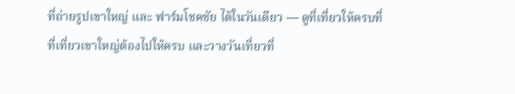ที่ถ่ายรูปเขาใหญ่ และ ฟาร์มโชคชัย ได้ในวันเดียว — ดูที่เที่ยวให้ครบที่ ที่เที่ยวเขาใหญ่ต้องไปให้ครบ และวางวันเที่ยวที่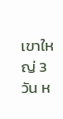เขาใหญ่ 3 วัน ห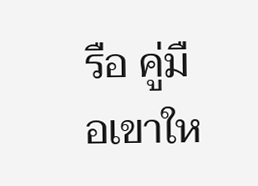รือ คู่มือเขาให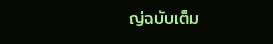ญ่ฉบับเต็ม